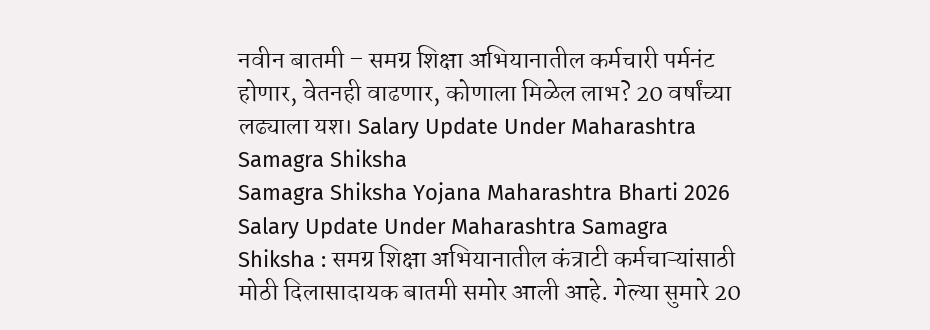नवीन बातमी – समग्र शिक्षा अभियानातील कर्मचारी पर्मनंट होणार, वेतनही वाढणार, कोणाला मिळेल लाभ? 20 वर्षांच्या लढ्याला यश। Salary Update Under Maharashtra Samagra Shiksha
Samagra Shiksha Yojana Maharashtra Bharti 2026
Salary Update Under Maharashtra Samagra Shiksha : समग्र शिक्षा अभियानातील कंत्राटी कर्मचाऱ्यांसाठी मोठी दिलासादायक बातमी समोर आली आहे. गेल्या सुमारे 20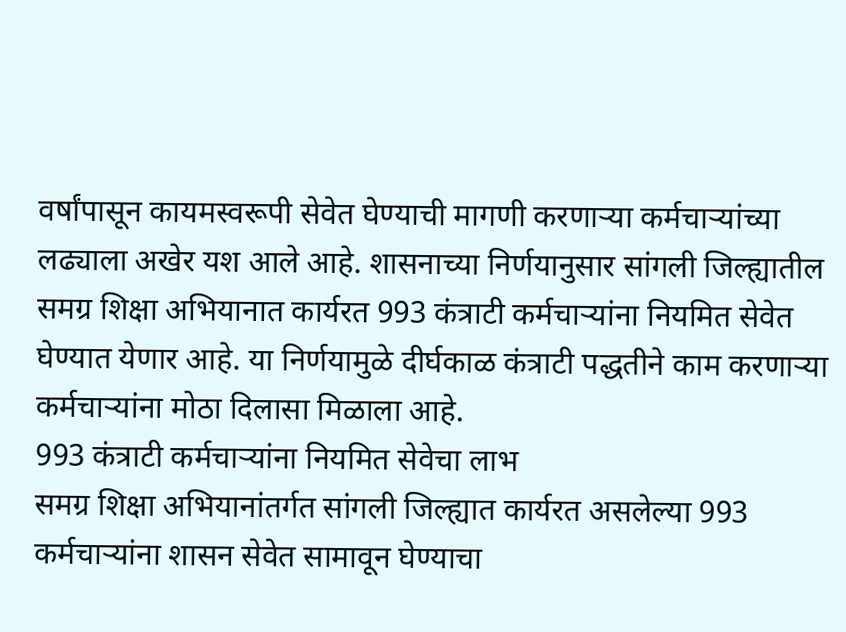वर्षांपासून कायमस्वरूपी सेवेत घेण्याची मागणी करणाऱ्या कर्मचाऱ्यांच्या लढ्याला अखेर यश आले आहे. शासनाच्या निर्णयानुसार सांगली जिल्ह्यातील समग्र शिक्षा अभियानात कार्यरत 993 कंत्राटी कर्मचाऱ्यांना नियमित सेवेत घेण्यात येणार आहे. या निर्णयामुळे दीर्घकाळ कंत्राटी पद्धतीने काम करणाऱ्या कर्मचाऱ्यांना मोठा दिलासा मिळाला आहे.
993 कंत्राटी कर्मचाऱ्यांना नियमित सेवेचा लाभ
समग्र शिक्षा अभियानांतर्गत सांगली जिल्ह्यात कार्यरत असलेल्या 993 कर्मचाऱ्यांना शासन सेवेत सामावून घेण्याचा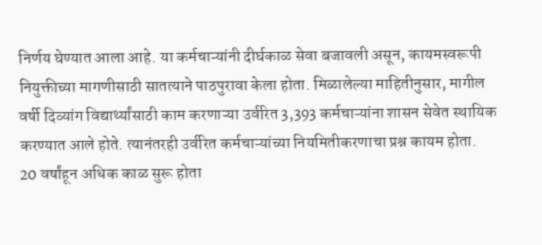निर्णय घेण्यात आला आहे. या कर्मचाऱ्यांनी दीर्घकाळ सेवा बजावली असून, कायमस्वरूपी नियुक्तीच्या मागणीसाठी सातत्याने पाठपुरावा केला होता. मिळालेल्या माहितीनुसार, मागील वर्षी दिव्यांग विद्यार्थ्यांसाठी काम करणाऱ्या उर्वरित 3,393 कर्मचाऱ्यांना शासन सेवेत स्थायिक करण्यात आले होते. त्यानंतरही उर्वरित कर्मचाऱ्यांच्या नियमितीकरणाचा प्रश्न कायम होता.
20 वर्षांहून अधिक काळ सुरू होता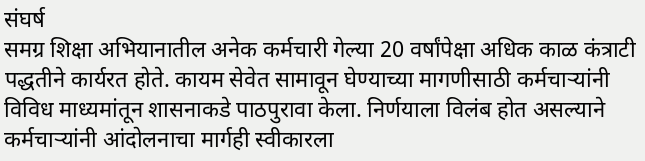संघर्ष
समग्र शिक्षा अभियानातील अनेक कर्मचारी गेल्या 20 वर्षांपेक्षा अधिक काळ कंत्राटी पद्धतीने कार्यरत होते. कायम सेवेत सामावून घेण्याच्या मागणीसाठी कर्मचाऱ्यांनी विविध माध्यमांतून शासनाकडे पाठपुरावा केला. निर्णयाला विलंब होत असल्याने कर्मचाऱ्यांनी आंदोलनाचा मार्गही स्वीकारला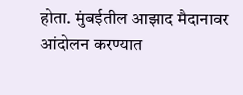होता. मुंबईतील आझाद मैदानावर आंदोलन करण्यात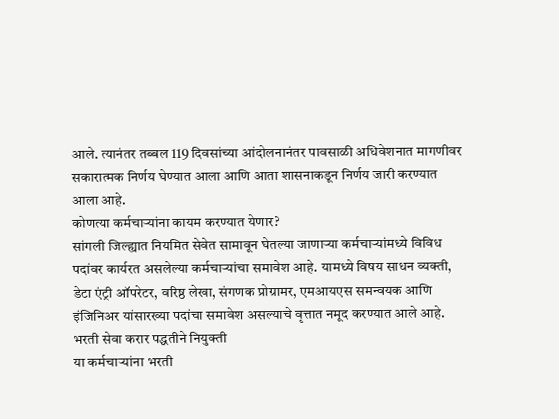आले. त्यानंतर तब्बल 119 दिवसांच्या आंदोलनानंतर पावसाळी अधिवेशनात मागणीवर सकारात्मक निर्णय घेण्यात आला आणि आता शासनाकडून निर्णय जारी करण्यात आला आहे.
कोणत्या कर्मचाऱ्यांना कायम करण्यात येणार?
सांगली जिल्ह्यात नियमित सेवेत सामावून घेतल्या जाणाऱ्या कर्मचाऱ्यांमध्ये विविध पदांवर कार्यरत असलेल्या कर्मचाऱ्यांचा समावेश आहे. यामध्ये विषय साधन व्यक्ती, डेटा एंट्री ऑपरेटर, वरिष्ठ लेखा, संगणक प्रोग्रामर, एमआयएस समन्वयक आणि इंजिनिअर यांसारख्या पदांचा समावेश असल्याचे वृत्तात नमूद करण्यात आले आहे.
भरती सेवा करार पद्धतीने नियुक्ती
या कर्मचाऱ्यांना भरती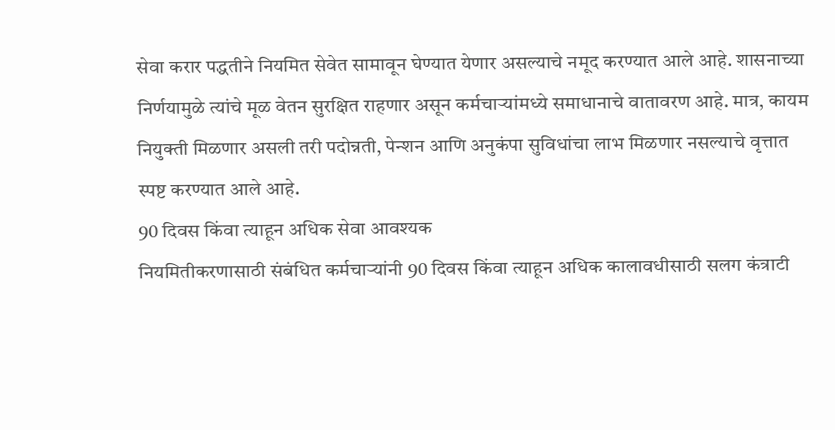सेवा करार पद्धतीने नियमित सेवेत सामावून घेण्यात येणार असल्याचे नमूद करण्यात आले आहे. शासनाच्या निर्णयामुळे त्यांचे मूळ वेतन सुरक्षित राहणार असून कर्मचाऱ्यांमध्ये समाधानाचे वातावरण आहे. मात्र, कायम नियुक्ती मिळणार असली तरी पदोन्नती, पेन्शन आणि अनुकंपा सुविधांचा लाभ मिळणार नसल्याचे वृत्तात स्पष्ट करण्यात आले आहे.
90 दिवस किंवा त्याहून अधिक सेवा आवश्यक
नियमितीकरणासाठी संबंधित कर्मचाऱ्यांनी 90 दिवस किंवा त्याहून अधिक कालावधीसाठी सलग कंत्राटी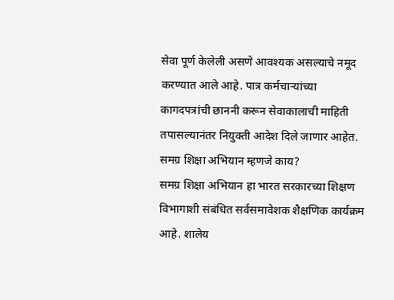सेवा पूर्ण केलेली असणे आवश्यक असल्याचे नमूद करण्यात आले आहे. पात्र कर्मचाऱ्यांच्या कागदपत्रांची छाननी करून सेवाकालाची माहिती तपासल्यानंतर नियुक्ती आदेश दिले जाणार आहेत.
समग्र शिक्षा अभियान म्हणजे काय?
समग्र शिक्षा अभियान हा भारत सरकारच्या शिक्षण विभागाशी संबंधित सर्वसमावेशक शैक्षणिक कार्यक्रम आहे. शालेय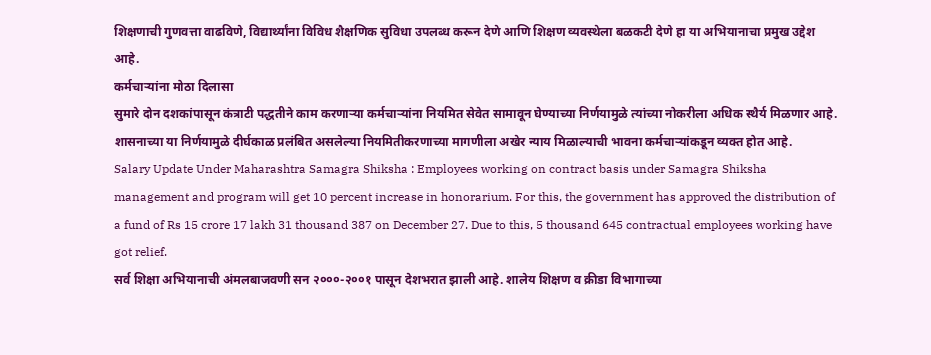शिक्षणाची गुणवत्ता वाढविणे, विद्यार्थ्यांना विविध शैक्षणिक सुविधा उपलब्ध करून देणे आणि शिक्षण व्यवस्थेला बळकटी देणे हा या अभियानाचा प्रमुख उद्देश आहे.
कर्मचाऱ्यांना मोठा दिलासा
सुमारे दोन दशकांपासून कंत्राटी पद्धतीने काम करणाऱ्या कर्मचाऱ्यांना नियमित सेवेत सामावून घेण्याच्या निर्णयामुळे त्यांच्या नोकरीला अधिक स्थैर्य मिळणार आहे. शासनाच्या या निर्णयामुळे दीर्घकाळ प्रलंबित असलेल्या नियमितीकरणाच्या मागणीला अखेर न्याय मिळाल्याची भावना कर्मचाऱ्यांकडून व्यक्त होत आहे.
Salary Update Under Maharashtra Samagra Shiksha : Employees working on contract basis under Samagra Shiksha management and program will get 10 percent increase in honorarium. For this, the government has approved the distribution of a fund of Rs 15 crore 17 lakh 31 thousand 387 on December 27. Due to this, 5 thousand 645 contractual employees working have got relief.
सर्व शिक्षा अभियानाची अंमलबाजवणी सन २०००-२००१ पासून देशभरात झाली आहे. शालेय शिक्षण व क्रीडा विभागाच्या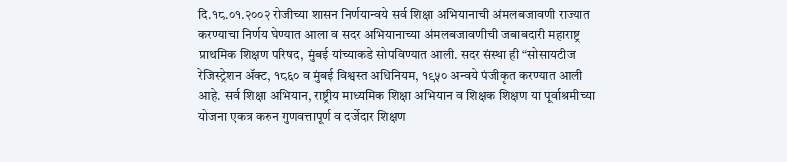दि.१८.०१.२००२ रोजीच्या शासन निर्णयान्वये सर्व शिक्षा अभियानाची अंमलबजावणी राज्यात करण्याचा निर्णय घेण्यात आला व सदर अभियानाच्या अंमलबजावणीची जबाबदारी महाराष्ट्र प्राथमिक शिक्षण परिषद, मुंबई यांच्याकडे सोपविण्यात आली. सदर संस्था ही “सोसायटीज रेजिस्ट्रेशन ॲक्ट, १८६० व मुंबई विश्वस्त अधिनियम, १९५० अन्वये पंजीकृत करण्यात आली आहे. सर्व शिक्षा अभियान, राष्ट्रीय माध्यमिक शिक्षा अभियान व शिक्षक शिक्षण या पूर्वाश्रमीच्या योजना एकत्र करुन गुणवत्तापूर्ण व दर्जेदार शिक्षण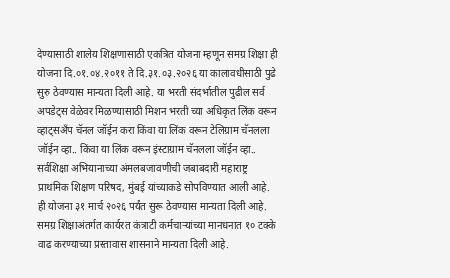देण्यासाठी शालेय शिक्षणासाठी एकत्रित योजना म्हणून समग्र शिक्षा ही योजना दि.०१.०४.२०११ ते दि.३१.०३.२०२६ या कालावधीसाठी पुढे सुरु ठेवण्यास मान्यता दिली आहे. या भरती संदर्भातील पुढील सर्व अपडेट्स वेळेवर मिळण्यासाठी मिशन भरती च्या अधिकृत लिंक वरून व्हाट्सअँप चॅनल जॉईन करा किंवा या लिंक वरून टेलिग्राम चॅनलला जॉईन व्हा.. किंवा या लिंक वरून इंस्टाग्राम चॅनलला जॉईन व्हा..
सर्वशिक्षा अभियानाच्या अंमलबजावणीची जबाबदारी महाराष्ट्र प्राथमिक शिक्षण परिषद, मुंबई यांच्याकडे सोपविण्यात आली आहे. ही योजना ३१ मार्च २०२६ पर्यंत सुरू ठेवण्यास मान्यता दिली आहे. समग्र शिक्षाअंतर्गत कार्यरत कंत्राटी कर्मचाऱ्यांच्या मानधनात १० टक्के वाढ करण्याच्या प्रस्तावास शासनाने मान्यता दिली आहे.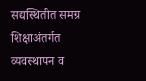सद्यस्थितीत समग्र शिक्षाअंतर्गत व्यवस्थापन व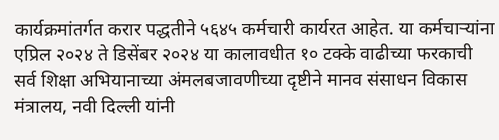कार्यक्रमांतर्गत करार पद्धतीने ५६४५ कर्मचारी कार्यरत आहेत. या कर्मचाऱ्यांना एप्रिल २०२४ ते डिसेंबर २०२४ या कालावधीत १० टक्के वाढीच्या फरकाची
सर्व शिक्षा अभियानाच्या अंमलबजावणीच्या दृष्टीने मानव संसाधन विकास मंत्रालय, नवी दिल्ली यांनी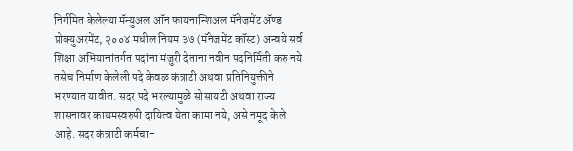निर्गमित केलेल्या मॅन्युअल ऑन फायनान्शिअल मॅनेजमेंट ॲण्ड प्रोक्युअरमेंट, २००४ मधील नियम ३७ (मॅनेजमेंट कॉस्ट) अन्वये सर्व शिक्षा अभियानांतर्गत पदांना मंजुरी देताना नवीन पदनिर्मिती करु नये तसेच निर्माण केलेली पदे केवळ कंत्राटी अथवा प्रतिनियुक्तीने भरण्यात यावीत. सदर पदे भरल्यामुळे सोसायटी अथवा राज्य शासनावर कायमस्वरुपी दायित्व येता कामा नये, असे नमूद केले आहे. सदर कंत्राटी कर्मचा-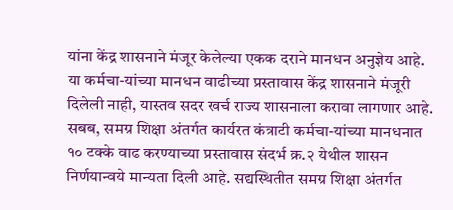यांना केंद्र शासनाने मंजूर केलेल्या एकक दराने मानधन अनुज्ञेय आहे. या कर्मचा-यांच्या मानधन वाढीच्या प्रस्तावास केंद्र शासनाने मंजूरी दिलेली नाही, यास्तव सदर खर्च राज्य शासनाला करावा लागणार आहे. सबब, समग्र शिक्षा अंतर्गत कार्यरत कंत्राटी कर्मचा-यांच्या मानधनात १० टक्के वाढ करण्याच्या प्रस्तावास संदर्भ क्र.२ येथील शासन निर्णयान्वये मान्यता दिली आहे. सद्यस्थितीत समग्र शिक्षा अंतर्गत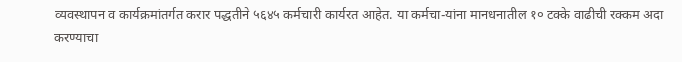व्यवस्थापन व कार्यक्रमांतर्गत करार पद्धतीने ५६४५ कर्मचारी कार्यरत आहेत. या कर्मचा-यांना मानधनातील १० टक्के वाढीची रक्कम अदा करण्याचा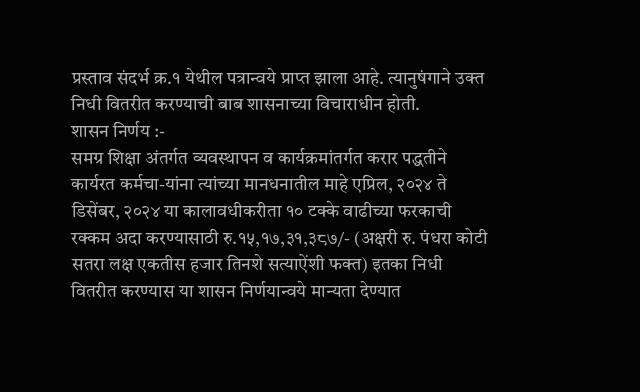प्रस्ताव संदर्भ क्र.१ येथील पत्रान्वये प्राप्त झाला आहे. त्यानुषंगाने उक्त निधी वितरीत करण्याची बाब शासनाच्या विचाराधीन होती.
शासन निर्णय :-
समग्र शिक्षा अंतर्गत व्यवस्थापन व कार्यक्रमांतर्गत करार पद्धतीने कार्यरत कर्मचा-यांना त्यांच्या मानधनातील माहे एप्रिल, २०२४ ते डिसेंबर, २०२४ या कालावधीकरीता १० टक्के वाढीच्या फरकाची रक्कम अदा करण्यासाठी रु.१५,१७,३१,३८७/- (अक्षरी रु. पंधरा कोटी सतरा लक्ष एकतीस हजार तिनशे सत्याऐंशी फक्त) इतका निधी वितरीत करण्यास या शासन निर्णयान्वये मान्यता देण्यात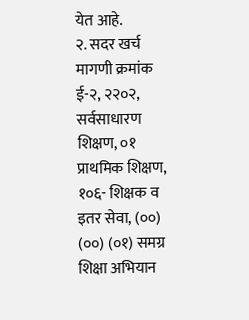येत आहे.
२. सदर खर्च मागणी क्रमांक ई-२, २२०२, सर्वसाधारण शिक्षण, ०१ प्राथमिक शिक्षण, १०६- शिक्षक व इतर सेवा, (००) (००) (०१) समग्र शिक्षा अभियान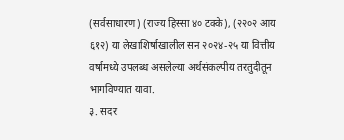(सर्वसाधारण) (राज्य हिस्सा ४० टक्के), (२२०२ आय ६१२) या लेखाशिर्षाखालील सन २०२४-२५ या वित्तीय वर्षामध्ये उपलब्ध असलेल्या अर्थसंकल्पीय तरतुदीतून भागविण्यात यावा.
३. सदर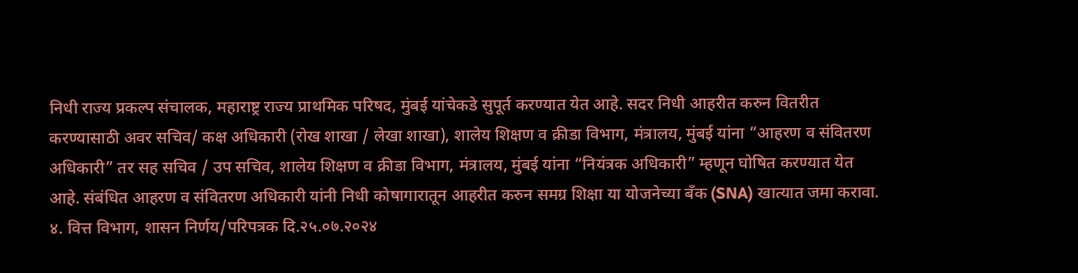निधी राज्य प्रकल्प संचालक, महाराष्ट्र राज्य प्राथमिक परिषद, मुंबई यांचेकडे सुपूर्त करण्यात येत आहे. सदर निधी आहरीत करुन वितरीत करण्यासाठी अवर सचिव/ कक्ष अधिकारी (रोख शाखा / लेखा शाखा), शालेय शिक्षण व क्रीडा विभाग, मंत्रालय, मुंबई यांना “आहरण व संवितरण अधिकारी” तर सह सचिव / उप सचिव, शालेय शिक्षण व क्रीडा विभाग, मंत्रालय, मुंबई यांना “नियंत्रक अधिकारी” म्हणून घोषित करण्यात येत आहे. संबंधित आहरण व संवितरण अधिकारी यांनी निधी कोषागारातून आहरीत करुन समग्र शिक्षा या योजनेच्या बँक (SNA) खात्यात जमा करावा.
४. वित्त विभाग, शासन निर्णय/परिपत्रक दि.२५.०७.२०२४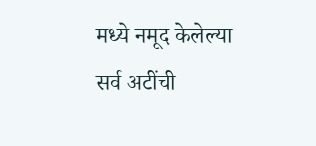मध्ये नमूद केलेल्या सर्व अटींची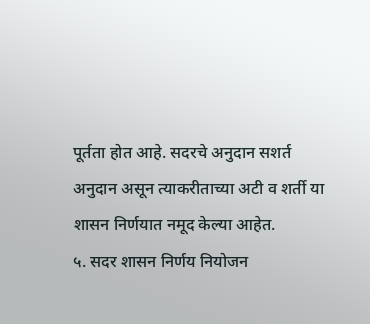पूर्तता होत आहे. सदरचे अनुदान सशर्त अनुदान असून त्याकरीताच्या अटी व शर्ती या शासन निर्णयात नमूद केल्या आहेत.
५. सदर शासन निर्णय नियोजन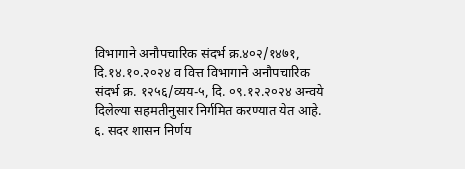विभागाने अनौपचारिक संदर्भ क्र.४०२/१४७१, दि.१४.१०.२०२४ व वित्त विभागाने अनौपचारिक संदर्भ क्र. १२५६/व्यय-५, दि. ०९.१२.२०२४ अन्वये दिलेल्या सहमतीनुसार निर्गमित करण्यात येत आहे.
६. सदर शासन निर्णय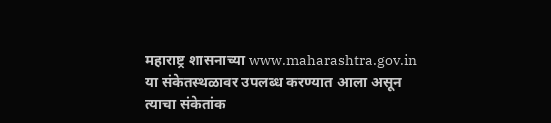महाराष्ट्र शासनाच्या www.maharashtra.gov.in या संकेतस्थळावर उपलब्ध करण्यात आला असून त्याचा संकेतांक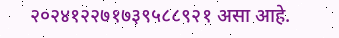२०२४१२२७१७३९५८८९२१ असा आहे.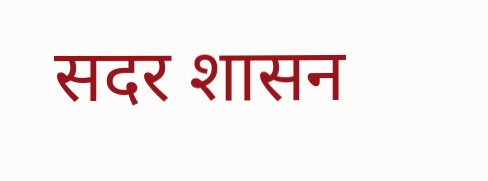सदर शासन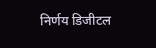निर्णय डिजीटल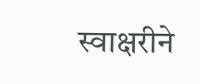स्वाक्षरीने